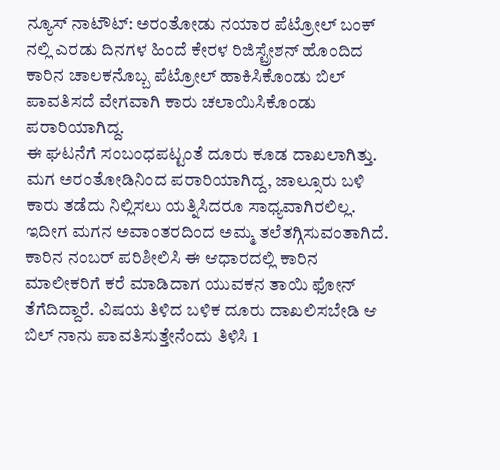ನ್ಯೂಸ್ ನಾಟೌಟ್: ಅರಂತೋಡು ನಯಾರ ಪೆಟ್ರೋಲ್ ಬಂಕ್ ನಲ್ಲಿ ಎರಡು ದಿನಗಳ ಹಿಂದೆ ಕೇರಳ ರಿಜಿಸ್ಟ್ರೇಶನ್ ಹೊಂದಿದ ಕಾರಿನ ಚಾಲಕನೊಬ್ಬ ಪೆಟ್ರೋಲ್ ಹಾಕಿಸಿಕೊಂಡು ಬಿಲ್ ಪಾವತಿಸದೆ ವೇಗವಾಗಿ ಕಾರು ಚಲಾಯಿಸಿಕೊಂಡು ಪರಾರಿಯಾಗಿದ್ದ.
ಈ ಘಟನೆಗೆ ಸಂಬಂಧಪಟ್ಟಂತೆ ದೂರು ಕೂಡ ದಾಖಲಾಗಿತ್ತು. ಮಗ ಅರಂತೋಡಿನಿಂದ ಪರಾರಿಯಾಗಿದ್ದ, ಜಾಲ್ಸೂರು ಬಳಿ ಕಾರು ತಡೆದು ನಿಲ್ಲಿಸಲು ಯತ್ನಿಸಿದರೂ ಸಾಧ್ಯವಾಗಿರಲಿಲ್ಲ. ಇದೀಗ ಮಗನ ಅವಾಂತರದಿಂದ ಅಮ್ಮ ತಲೆತಗ್ಗಿಸುವಂತಾಗಿದೆ. ಕಾರಿನ ನಂಬರ್ ಪರಿಶೀಲಿಸಿ ಈ ಆಧಾರದಲ್ಲಿ ಕಾರಿನ ಮಾಲೀಕರಿಗೆ ಕರೆ ಮಾಡಿದಾಗ ಯುವಕನ ತಾಯಿ ಫೋನ್ ತೆಗೆದಿದ್ದಾರೆ. ವಿಷಯ ತಿಳಿದ ಬಳಿಕ ದೂರು ದಾಖಲಿಸಬೇಡಿ ಆ ಬಿಲ್ ನಾನು ಪಾವತಿಸುತ್ತೇನೆಂದು ತಿಳಿಸಿ 1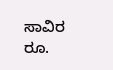ಸಾವಿರ ರೂ.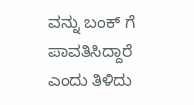ವನ್ನು ಬಂಕ್ ಗೆ ಪಾವತಿಸಿದ್ದಾರೆ ಎಂದು ತಿಳಿದು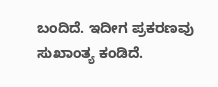ಬಂದಿದೆ. ಇದೀಗ ಪ್ರಕರಣವು ಸುಖಾಂತ್ಯ ಕಂಡಿದೆ.